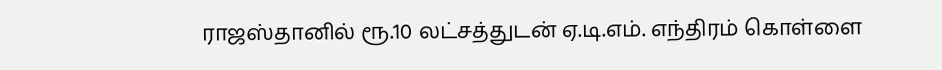ராஜஸ்தானில் ரூ.10 லட்சத்துடன் ஏ.டி.எம். எந்திரம் கொள்ளை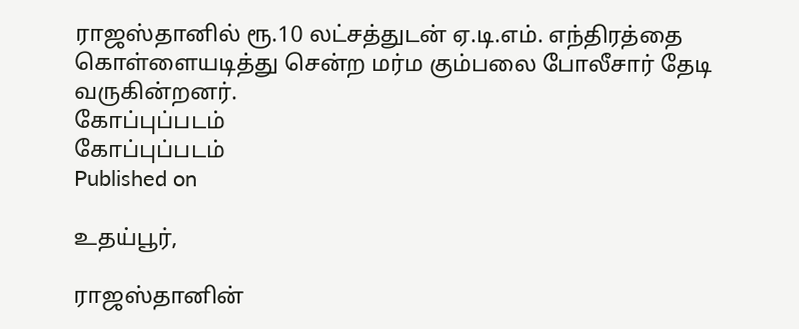ராஜஸ்தானில் ரூ.10 லட்சத்துடன் ஏ.டி.எம். எந்திரத்தை கொள்ளையடித்து சென்ற மர்ம கும்பலை போலீசார் தேடி வருகின்றனர்.
கோப்புப்படம்
கோப்புப்படம்
Published on

உதய்பூர்,

ராஜஸ்தானின்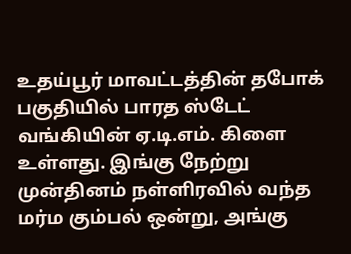உதய்பூர் மாவட்டத்தின் தபோக் பகுதியில் பாரத ஸ்டேட் வங்கியின் ஏ.டி.எம். கிளை உள்ளது. இங்கு நேற்று முன்தினம் நள்ளிரவில் வந்த மர்ம கும்பல் ஒன்று, அங்கு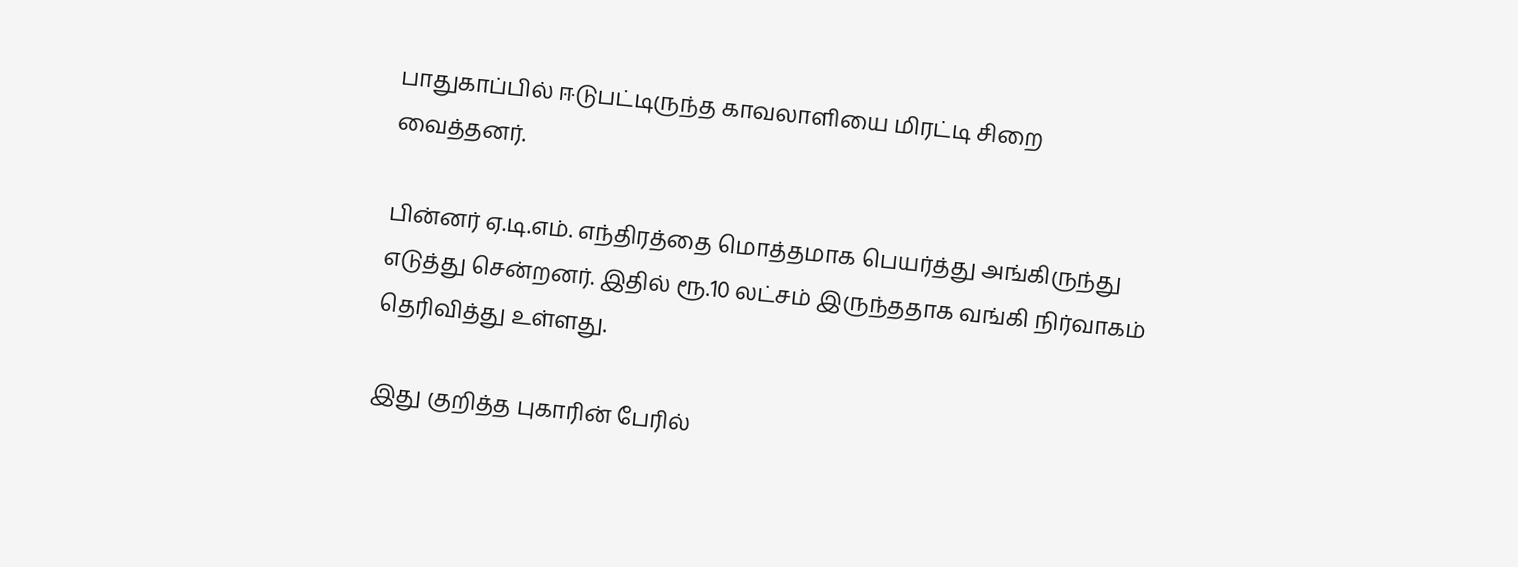பாதுகாப்பில் ஈடுபட்டிருந்த காவலாளியை மிரட்டி சிறை வைத்தனர்.

பின்னர் ஏ.டி.எம். எந்திரத்தை மொத்தமாக பெயர்த்து அங்கிருந்து எடுத்து சென்றனர். இதில் ரூ.10 லட்சம் இருந்ததாக வங்கி நிர்வாகம் தெரிவித்து உள்ளது.

இது குறித்த புகாரின் பேரில்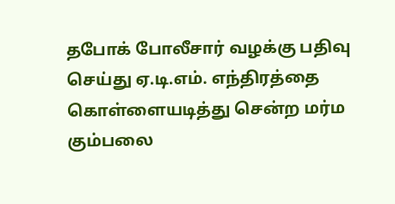தபோக் போலீசார் வழக்கு பதிவு செய்து ஏ.டி.எம். எந்திரத்தை கொள்ளையடித்து சென்ற மர்ம கும்பலை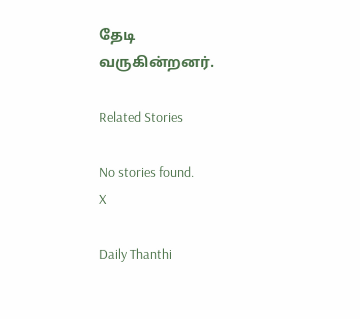தேடி வருகின்றனர்.

Related Stories

No stories found.
X

Daily Thanthi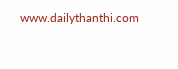www.dailythanthi.com